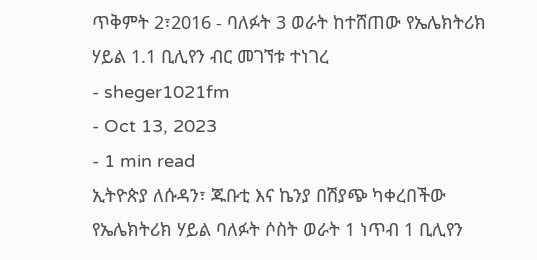ጥቅምት 2፣2016 - ባለፉት 3 ወራት ከተሸጠው የኤሌክትሪክ ሃይል 1.1 ቢሊየን ብር መገኘቱ ተነገረ
- sheger1021fm
- Oct 13, 2023
- 1 min read
ኢትዮጵያ ለሱዳን፣ ጁቡቲ እና ኬንያ በሽያጭ ካቀረበችው የኤሌክትሪክ ሃይል ባለፉት ሶስት ወራት 1 ነጥብ 1 ቢሊየን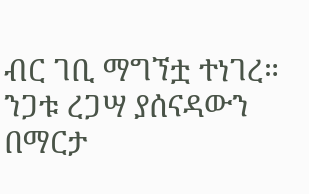ብር ገቢ ማግኘቷ ተነገረ።
ንጋቱ ረጋሣ ያሰናዳውን በማርታ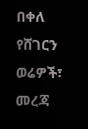በቀለ
የሸገርን ወሬዎች፣ መረጃ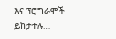እና ፕሮግራሞች ይከታተሉ…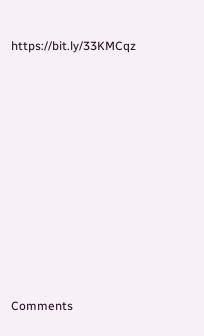https://bit.ly/33KMCqz












Comments